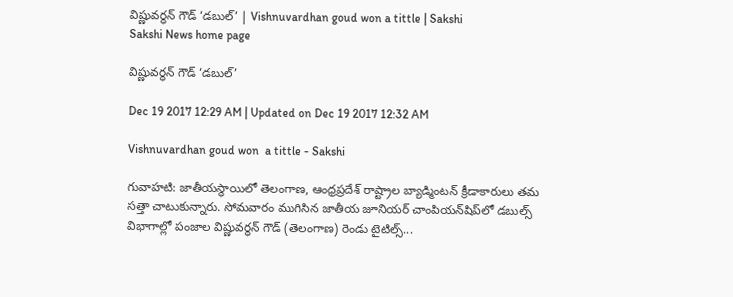విష్ణువర్ధన్‌ గౌడ్‌ ‘డబుల్‌’ | Vishnuvardhan goud won a tittle | Sakshi
Sakshi News home page

విష్ణువర్ధన్‌ గౌడ్‌ ‘డబుల్‌’

Dec 19 2017 12:29 AM | Updated on Dec 19 2017 12:32 AM

Vishnuvardhan goud won  a tittle - Sakshi

గువాహటి: జాతీయస్థాయిలో తెలంగాణ, ఆంధ్రప్రదేశ్‌ రాష్ట్రాల బ్యాడ్మింటన్‌ క్రీడాకారులు తమ సత్తా చాటుకున్నారు. సోమవారం ముగిసిన జాతీయ జూనియర్‌ చాంపియన్‌షిప్‌లో డబుల్స్‌ విభాగాల్లో పంజాల విష్ణువర్ధన్‌ గౌడ్‌ (తెలంగాణ) రెండు టైటిల్స్‌...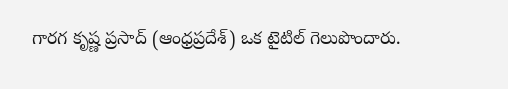గారగ కృష్ణ ప్రసాద్‌ (ఆంధ్రప్రదేశ్‌) ఒక టైటిల్‌ గెలుపొందారు.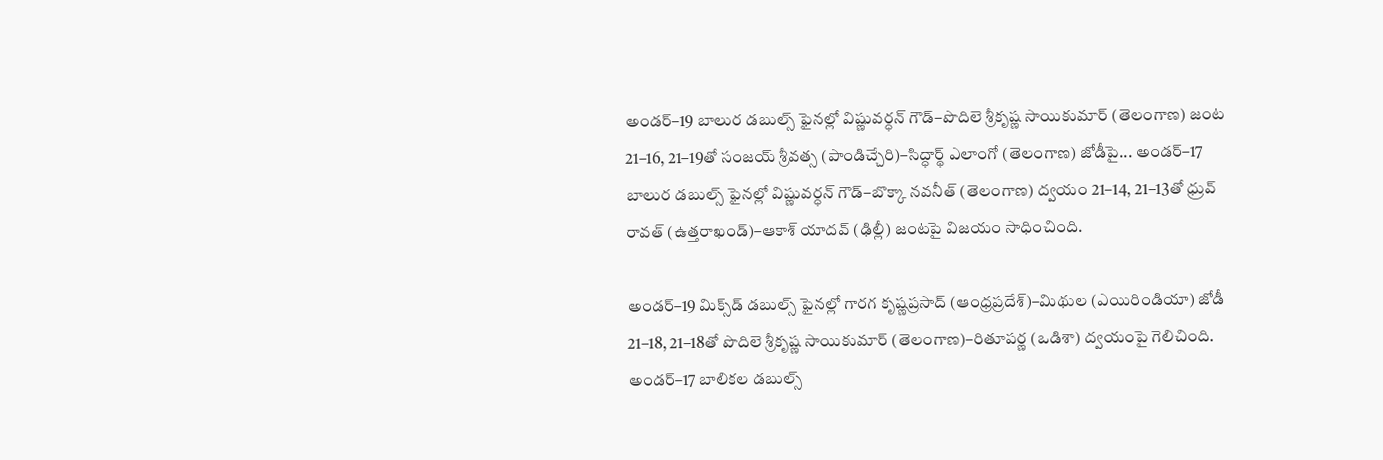అండర్‌–19 బాలుర డబుల్స్‌ ఫైనల్లో విష్ణువర్ధన్‌ గౌడ్‌–పొదిలె శ్రీకృష్ణ సాయికుమార్‌ (తెలంగాణ) జంట 21–16, 21–19తో సంజయ్‌ శ్రీవత్స (పాండిచ్చేరి)–సిద్ధార్థ్‌ ఎలాంగో (తెలంగాణ) జోడీపై... అండర్‌–17 బాలుర డబుల్స్‌ ఫైనల్లో విష్ణువర్ధన్‌ గౌడ్‌–బొక్కా నవనీత్‌ (తెలంగాణ) ద్వయం 21–14, 21–13తో ధ్రువ్‌ రావత్‌ (ఉత్తరాఖండ్‌)–ఆకాశ్‌ యాదవ్‌ (ఢిల్లీ) జంటపై విజయం సాధించింది.

అండర్‌–19 మిక్స్‌డ్‌ డబుల్స్‌ ఫైనల్లో గారగ కృష్ణప్రసాద్‌ (ఆంధ్రప్రదేశ్‌)–మిథుల (ఎయిరిండియా) జోడీ 21–18, 21–18తో పొదిలె శ్రీకృష్ణ సాయికుమార్‌ (తెలంగాణ)–రితూపర్ణ (ఒడిశా) ద్వయంపై గెలిచింది. అండర్‌–17 బాలికల డబుల్స్‌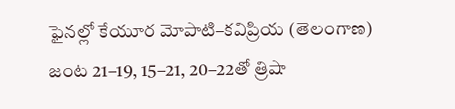ఫైనల్లో కేయూర మోపాటి–కవిప్రియ (తెలంగాణ) జంట 21–19, 15–21, 20–22తో త్రిషా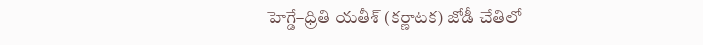హెగ్డే–ధ్రితి యతీశ్‌ (కర్ణాటక) జోడీ చేతిలో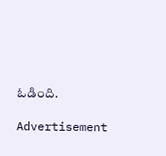ఓడింది.

Advertisement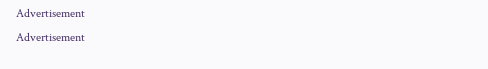Advertisement
Advertisement